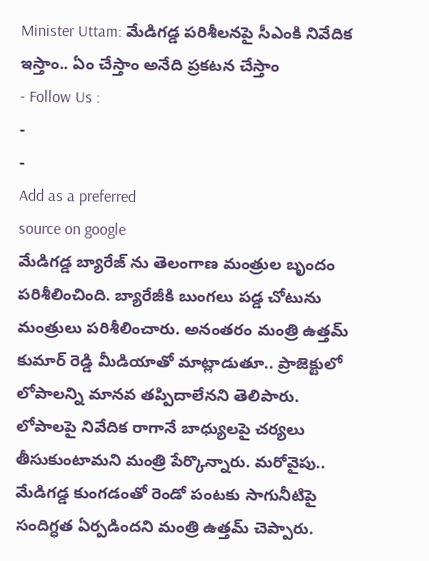Minister Uttam: మేడిగడ్డ పరిశీలనపై సీఎంకి నివేదిక ఇస్తాం.. ఏం చేస్తాం అనేది ప్రకటన చేస్తాం
- Follow Us :
-
-
Add as a preferred
source on google
మేడిగడ్డ బ్యారేజ్ ను తెలంగాణ మంత్రుల బృందం పరిశీలించింది. బ్యారేజీకి బుంగలు పడ్డ చోటును మంత్రులు పరిశీలించారు. అనంతరం మంత్రి ఉత్తమ్ కుమార్ రెడ్డి మీడియాతో మాట్లాడుతూ.. ప్రాజెక్టులో లోపాలన్ని మానవ తప్పిదాలేనని తెలిపారు. లోపాలపై నివేదిక రాగానే బాధ్యులపై చర్యలు తీసుకుంటామని మంత్రి పేర్కొన్నారు. మరోవైపు.. మేడిగడ్డ కుంగడంతో రెండో పంటకు సాగునీటిపై సందిగ్ధత ఏర్పడిందని మంత్రి ఉత్తమ్ చెప్పారు.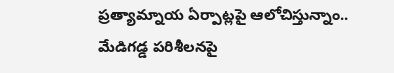ప్రత్యామ్నాయ ఏర్పాట్లపై ఆలోచిస్తున్నాం.. మేడిగడ్డ పరిశీలనపై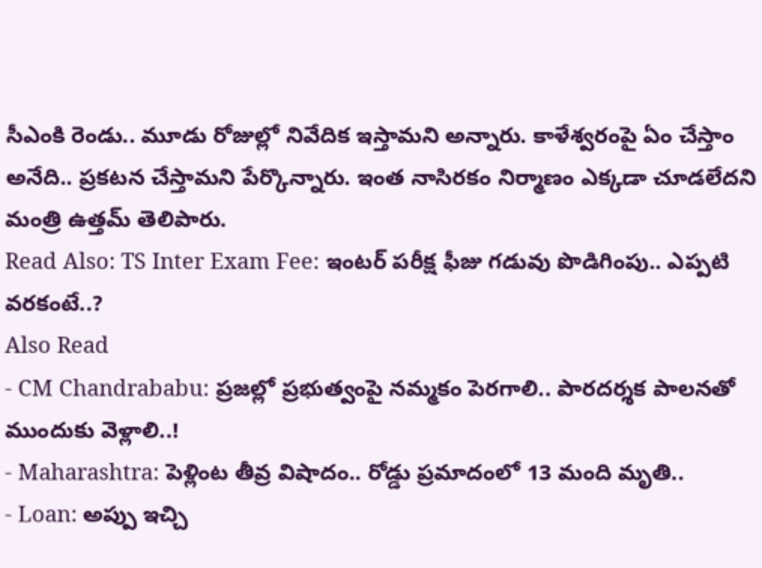సీఎంకి రెండు.. మూడు రోజుల్లో నివేదిక ఇస్తామని అన్నారు. కాళేశ్వరంపై ఏం చేస్తాం అనేది.. ప్రకటన చేస్తామని పేర్కొన్నారు. ఇంత నాసిరకం నిర్మాణం ఎక్కడా చూడలేదని మంత్రి ఉత్తమ్ తెలిపారు.
Read Also: TS Inter Exam Fee: ఇంటర్ పరీక్ష ఫీజు గడువు పొడిగింపు.. ఎప్పటి వరకంటే..?
Also Read
- CM Chandrababu: ప్రజల్లో ప్రభుత్వంపై నమ్మకం పెరగాలి.. పారదర్శక పాలనతో ముందుకు వెళ్లాలి..!
- Maharashtra: పెళ్లింట తీవ్ర విషాదం.. రోడ్డు ప్రమాదంలో 13 మంది మృతి..
- Loan: అప్పు ఇచ్చి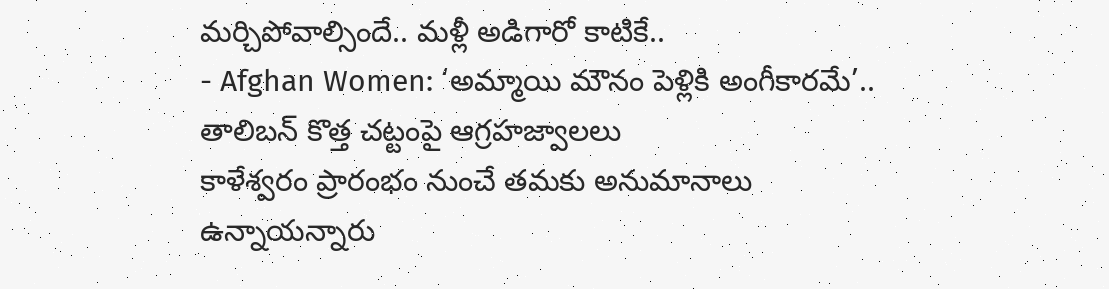మర్చిపోవాల్సిందే.. మళ్లీ అడిగారో కాటికే..
- Afghan Women: ‘అమ్మాయి మౌనం పెళ్లికి అంగీకారమే’.. తాలిబన్ కొత్త చట్టంపై ఆగ్రహజ్వాలలు
కాళేశ్వరం ప్రారంభం నుంచే తమకు అనుమానాలు ఉన్నాయన్నారు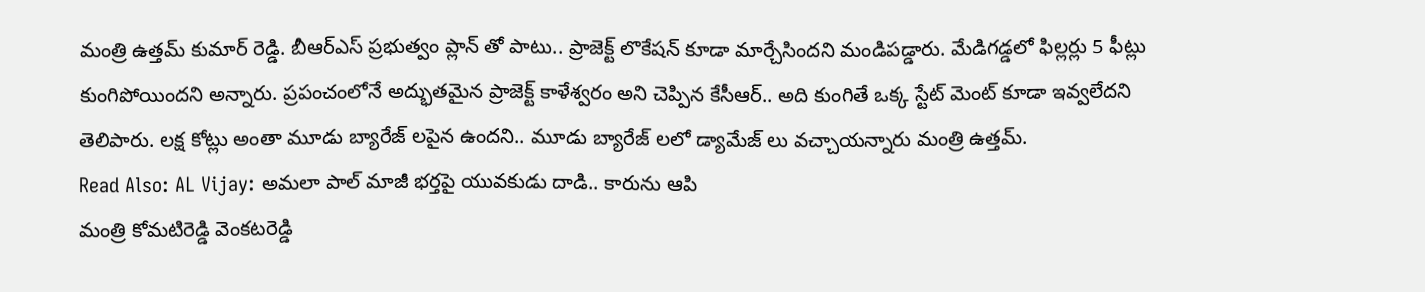మంత్రి ఉత్తమ్ కుమార్ రెడ్డి. బీఆర్ఎస్ ప్రభుత్వం ప్లాన్ తో పాటు.. ప్రాజెక్ట్ లొకేషన్ కూడా మార్చేసిందని మండిపడ్డారు. మేడిగడ్డలో ఫిల్లర్లు 5 ఫీట్లు కుంగిపోయిందని అన్నారు. ప్రపంచంలోనే అద్భుతమైన ప్రాజెక్ట్ కాళేశ్వరం అని చెప్పిన కేసీఆర్.. అది కుంగితే ఒక్క స్టేట్ మెంట్ కూడా ఇవ్వలేదని తెలిపారు. లక్ష కోట్లు అంతా మూడు బ్యారేజ్ లపైన ఉందని.. మూడు బ్యారేజ్ లలో డ్యామేజ్ లు వచ్చాయన్నారు మంత్రి ఉత్తమ్.
Read Also: AL Vijay: అమలా పాల్ మాజీ భర్తపై యువకుడు దాడి.. కారును ఆపి
మంత్రి కోమటిరెడ్డి వెంకటరెడ్డి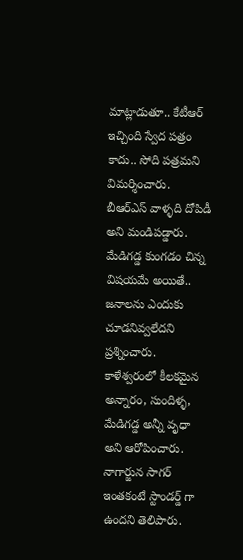మాట్లాడుతూ.. కేటీఆర్ ఇచ్చింది స్వేద పత్రం కాదు.. సోది పత్రమని విమర్శించారు. బీఆర్ఎస్ వాళ్ళది దోపిడీ అని మండిపడ్డారు. మేడిగడ్డ కుంగడం చిన్న విషయమే అయితే.. జనాలను ఎందుకు చూడనివ్వలేదని ప్రశ్నించారు. కాళేశ్వరంలో కీలకమైన అన్నారం, సుందిళ్ళ, మేడిగడ్డ అన్నీ వృధా అని ఆరోపించారు. నాగార్జున సాగర్ ఇంతకంటే స్టాండర్డ్ గా ఉందని తెలిపారు.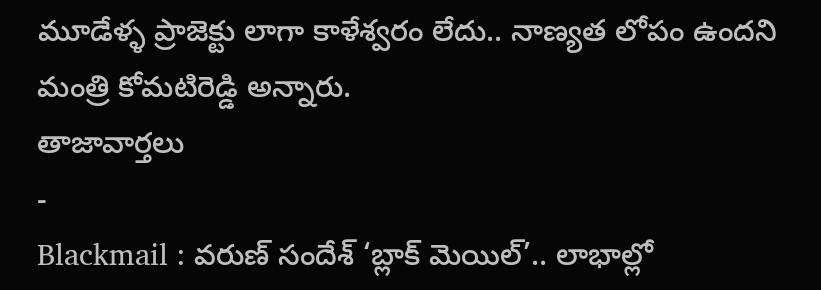మూడేళ్ళ ప్రాజెక్టు లాగా కాళేశ్వరం లేదు.. నాణ్యత లోపం ఉందని మంత్రి కోమటిరెడ్డి అన్నారు.
తాజావార్తలు
-
Blackmail : వరుణ్ సందేశ్ ‘బ్లాక్ మెయిల్’.. లాభాల్లో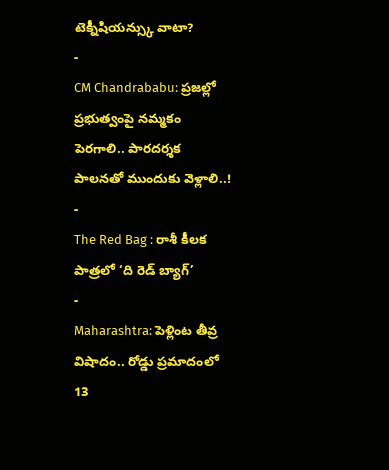టెక్నీషియన్స్కు వాటా?
-
CM Chandrababu: ప్రజల్లో ప్రభుత్వంపై నమ్మకం పెరగాలి.. పారదర్శక పాలనతో ముందుకు వెళ్లాలి..!
-
The Red Bag : రాశీ కీలక పాత్రలో ‘ది రెడ్ బ్యాగ్’
-
Maharashtra: పెళ్లింట తీవ్ర విషాదం.. రోడ్డు ప్రమాదంలో 13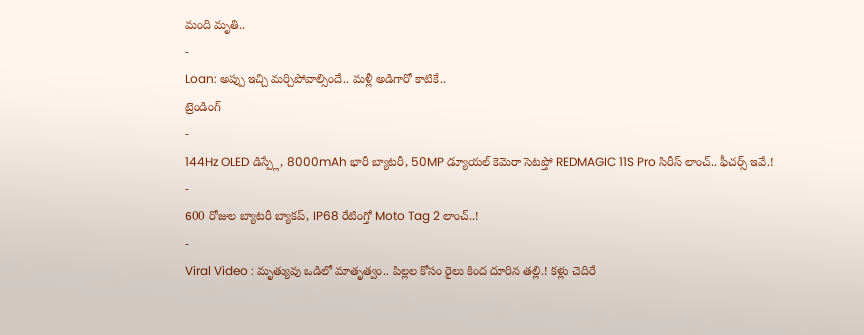మంది మృతి..
-
Loan: అప్పు ఇచ్చి మర్చిపోవాల్సిందే.. మళ్లీ అడిగారో కాటికే..
ట్రెండింగ్
-
144Hz OLED డిస్ప్లే, 8000mAh భారీ బ్యాటరీ, 50MP డ్యూయల్ కెమెరా సెటప్తో REDMAGIC 11S Pro సిరీస్ లాంచ్.. ఫీచర్స్ ఇవే.!
-
600 రోజుల బ్యాటరీ బ్యాకప్, IP68 రేటింగ్తో Moto Tag 2 లాంచ్..!
-
Viral Video : మృత్యువు ఒడిలో మాతృత్వం.. పిల్లల కోసం రైలు కింద దూరిన తల్లి.! కళ్లు చెదిరే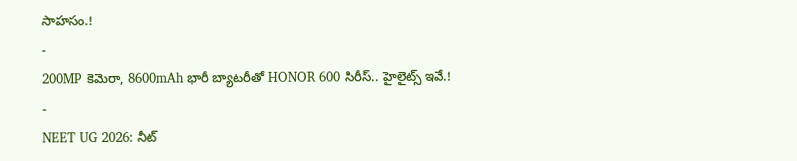సాహసం.!
-
200MP కెమెరా, 8600mAh భారీ బ్యాటరీతో HONOR 600 సిరీస్.. హైలైట్స్ ఇవే.!
-
NEET UG 2026: నీట్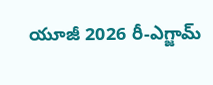యూజీ 2026 రీ-ఎగ్జామ్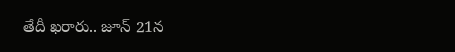తేదీ ఖరారు.. జూన్ 21న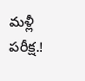మళ్లీ పరీక్ష.!